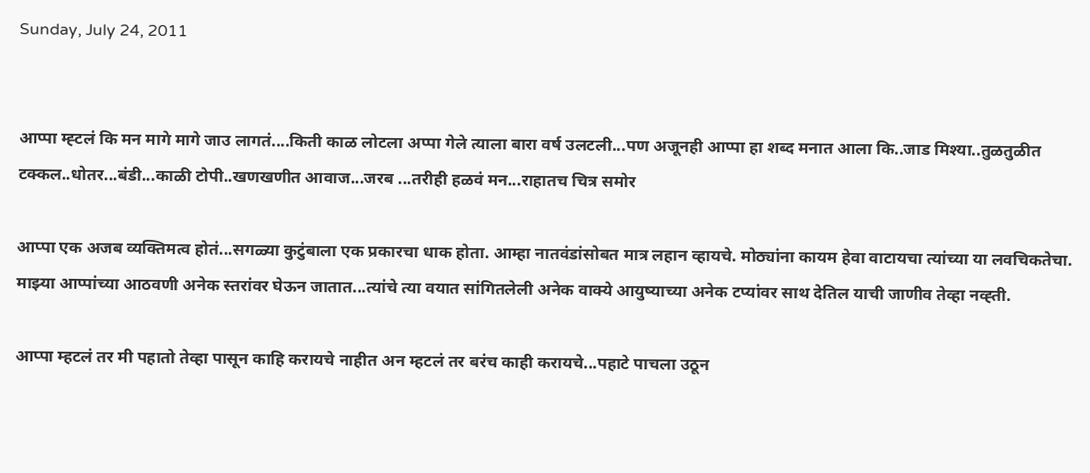Sunday, July 24, 2011


आप्पा म्ह्टलं कि मन मागे मागे जाउ लागतं....किती काळ लोटला अप्पा गेले त्याला बारा वर्ष उलटली...पण अजूनही आप्पा हा शब्द मनात आला कि..जाड मिश्या..तुळतुळीत टक्कल..धोतर...बंडी...काळी टोपी..खणखणीत आवाज...जरब ...तरीही हळवं मन...राहातच चित्र समोर

आप्पा एक अजब व्यक्तिमत्व होतं...सगळ्या कुटुंबाला एक प्रकारचा धाक होता. आम्हा नातवंडांसोबत मात्र लहान व्हायचे. मोठ्यांना कायम हेवा वाटायचा त्यांच्या या लवचिकतेचा. माझ्या आप्पांच्या आठवणी अनेक स्तरांवर घेऊन जातात...त्यांचे त्या वयात सांगितलेली अनेक वाक्ये आयुष्याच्या अनेक टप्यांवर साथ देतिल याची जाणीव तेव्हा नव्ह्ती.

आप्पा म्हटलं तर मी पहातो तेव्हा पासून काहि करायचे नाहीत अन म्हटलं तर बरंच काही करायचे...पहाटे पाचला उठून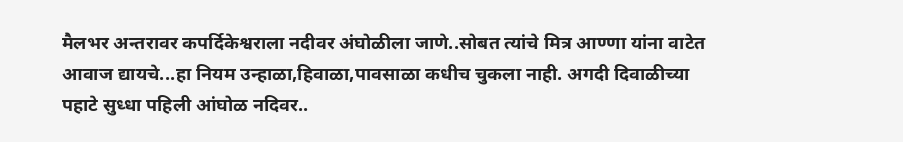मैलभर अन्तरावर कपर्दिकेश्वराला नदीवर अंघोळीला जाणे..सोबत त्यांचे मित्र आण्णा यांना वाटेत आवाज द्यायचे...हा नियम उन्हाळा,हिवाळा,पावसाळा कधीच चुकला नाही. अगदी दिवाळीच्या पहाटे सुध्धा पहिली आंघोळ नदिवर..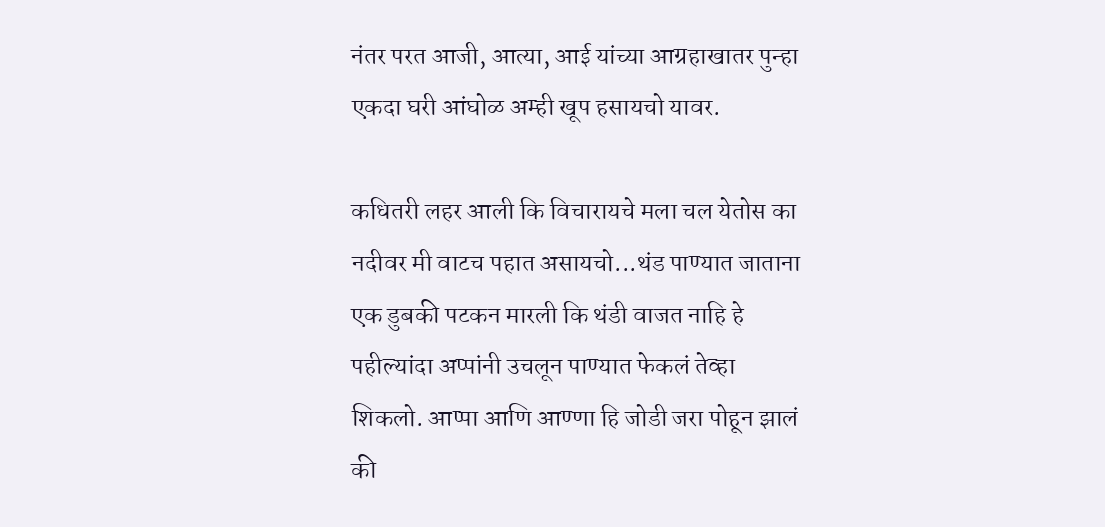नंतर परत आजी, आत्या, आई यांच्या आग्रहाखातर पुन्हा एकदा घरी आंघोळ अम्ही खूप हसायचो यावर.

कधितरी लहर आली कि विचारायचे मला चल येतोस का नदीवर मी वाटच पहात असायचो...थंड पाण्यात जाताना एक डुबकी पटकन मारली कि थंडी वाजत नाहि हे पहील्यांदा अप्पांनी उचलून पाण्यात फेकलं तेव्हा शिकलो. आप्पा आणि आण्णा हि जोडी जरा पोहून झालं की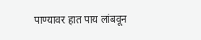पाण्यावर हात पाय लांबवून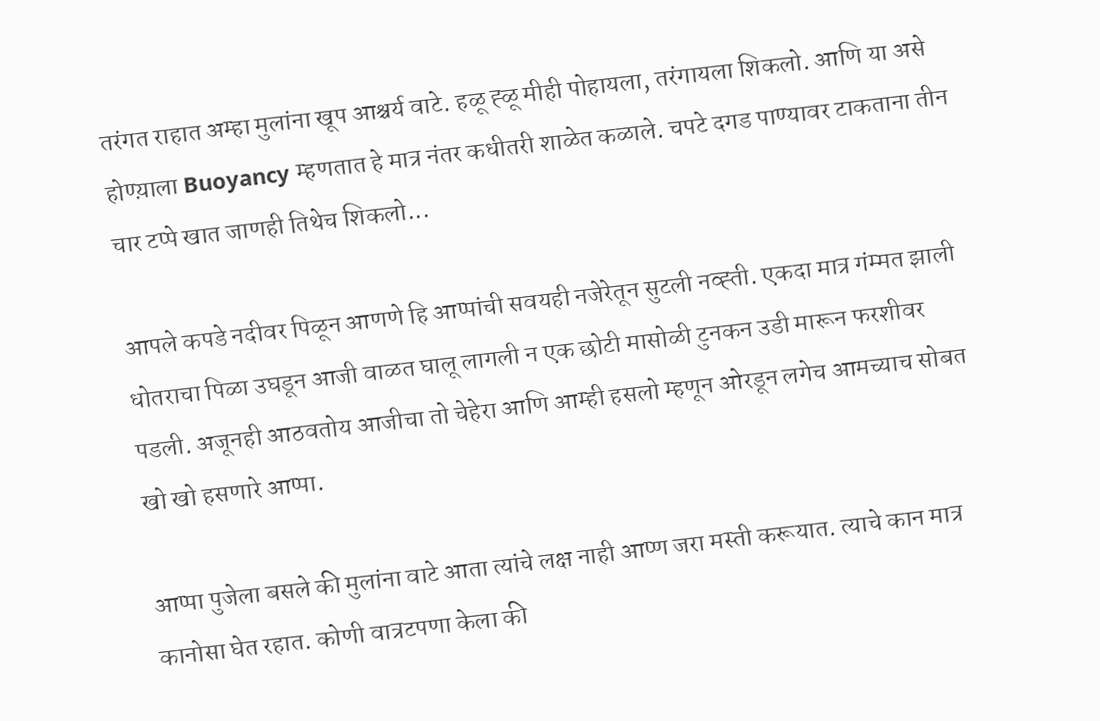तरंगत राहात अम्हा मुलांना खूप आश्चर्य वाटे. हळू ह्ळू मीही पोहायला, तरंगायला शिकलो. आणि या असे होण्य़ाला Buoyancy म्हणतात हे मात्र नंतर कधीतरी शाळेत कळाले. चपटे दगड पाण्यावर टाकताना तीन चार टप्पे खात जाणही तिथेच शिकलो...

आपले कपडे नदीवर पिळून आणणे हि आप्पांची सवयही नजेरेतून सुटली नव्ह्ती. एकदा मात्र गंम्मत झाली धोतराचा पिळा उघडून आजी वाळत घालू लागली न एक छोटी मासोळी टुनकन उडी मारून फरशीवर पडली. अजूनही आठवतोय आजीचा तो चेहेरा आणि आम्ही हसलो म्हणून ओरडून लगेच आमच्याच सोबत खो खो हसणारे आप्पा.

आप्पा पुजेला बसले की मुलांना वाटे आता त्यांचे लक्ष नाही आप्ण जरा मस्ती करूयात. त्याचे कान मात्र कानोसा घेत रहात. कोणी वात्रटपणा केला की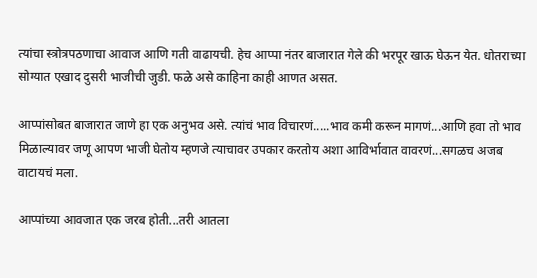त्यांचा स्त्रोत्रपठणाचा आवाज आणि गती वाढायची. हेच आप्पा नंतर बाजारात गेले की भरपूर खाऊ घेऊन येत. धोतराच्या सोग्यात एखाद दुसरी भाजीची जुडी. फळे असे काहिना काही आणत असत.

आप्पांसोबत बाजारात जाणे हा एक अनुभव असे. त्यांचं भाव विचारणं.....भाव कमी करून मागणं...आणि हवा तो भाव मिळाल्यावर जणू आपण भाजी घेतोय म्हणजे त्याचावर उपकार करतोय अशा आविर्भावात वावरणं...सगळच अजब वाटायचं मला.

आप्पांच्या आवजात एक जरब होती...तरी आतला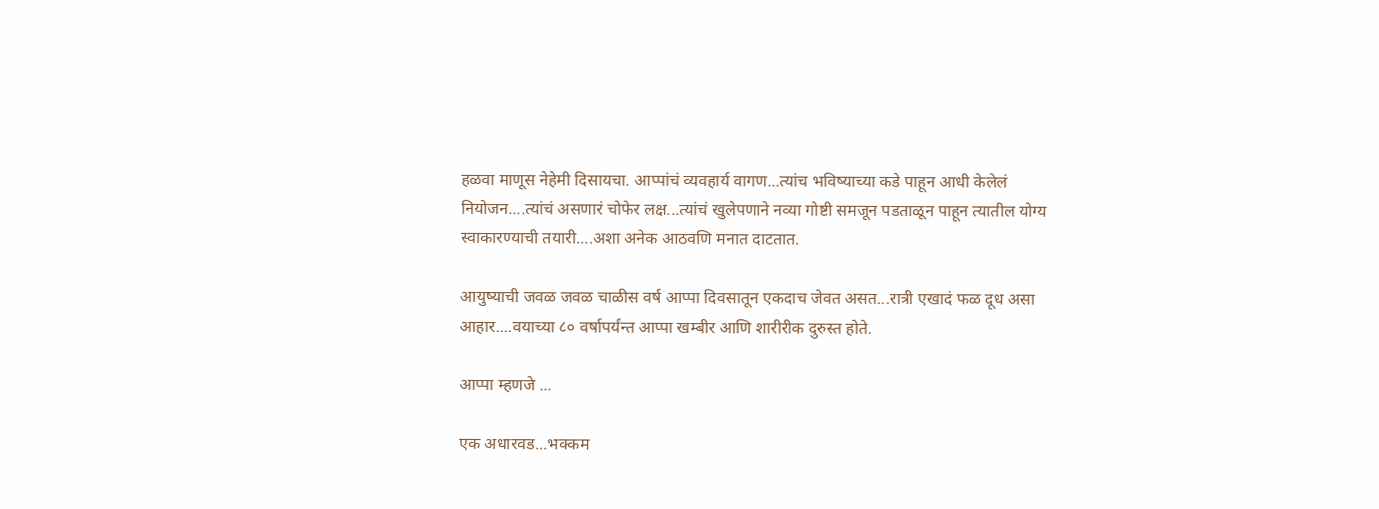हळवा माणूस नेहेमी दिसायचा. आप्पांचं व्यवहार्य वागण...त्यांच भविष्याच्या कडे पाहून आधी केलेलं नियोजन....त्यांचं असणारं चोफेर लक्ष...त्यांचं खुलेपणाने नव्या गोष्टी समजून पडताळून पाहून त्यातील योग्य स्वाकारण्याची तयारी....अशा अनेक आठवणि मनात दाटतात.

आयुष्याची जवळ जवळ चाळीस वर्ष आप्पा दिवसातून एकदाच जेवत असत...रात्री एखादं फळ दूध असा आहार....वयाच्या ८० वर्षापर्यंन्त आप्पा खम्बीर आणि शारीरीक दुरुस्त होते.

आप्पा म्हणजे ...

एक अधारवड...भक्कम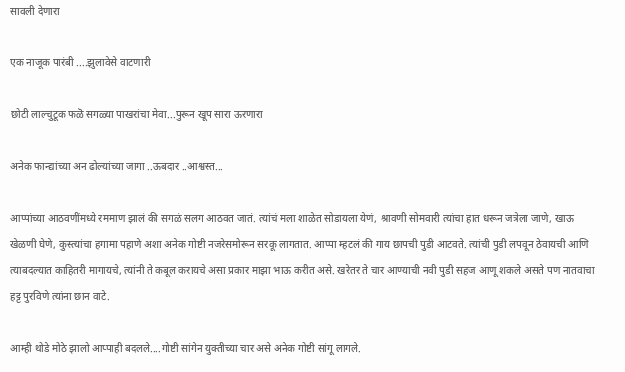सावली देणारा

एक नाजूक पारंबी ....झुलावेसे वाटणारी

छोटी लाल्चुटूक फळॆ सगळ्या पाखरांचा मेवा...पुरून खूप सारा ऊरणारा

अनेक फान्द्यांच्या अन ढोल्यांच्या जागा ..ऊबदार ..आश्वस्त...

आप्पांच्या आठवणींमध्ये रममाण झालं की सगळं सलग आठवत जातं. त्यांचं मला शाळेत सोडायला येणं, श्रावणी सोमवारी त्यांचा हात धरून जत्रेला जाणे, खाऊ खेळणी घेणे, कुस्त्यांचा हगामा पहाणे अशा अनेक गोष्टी नजरेसमोरून सरकू लागतात. आप्पा म्हटलं की गाय छापची पुडी आटवते. त्यांची पुडी लपवून ठेवायची आणि त्याबदल्यात काहितरी मागायचे, त्यांनी ते कबूल करायचे असा प्रकार माझा भाऊ करीत असे. खरेतर ते चार आण्याची नवी पुडी सहज आणू शकले असते पण नातवाचा हट्ट पुरविणे त्यांना छान वाटे.

आम्ही थोडे मोठे झालो आप्पाही बदलले....गोष्टी सांगेन युक्तीच्या चार असे अनेक गोष्टी सांगू लागले.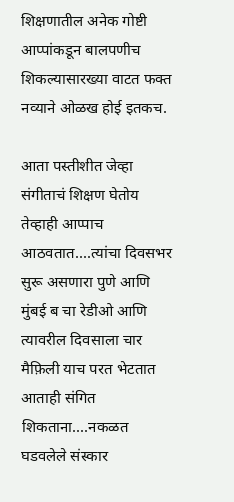शिक्षणातील अनेक गोष्टी आप्पांकडून बालपणीच शिकल्यासारख्या वाटत फक्त नव्याने ओळख होई इतकच.

आता पस्तीशीत जेव्हा संगीताचं शिक्षण घेतोय तेव्हाही आप्पाच आठवतात....त्यांचा दिवसभर सुरू असणारा पुणे आणि मुंबई ब चा रेडीओ आणि त्यावरील दिवसाला चार मैफ़िली याच परत भेटतात आताही संगित शिकताना....नकळत घडवलेले संस्कार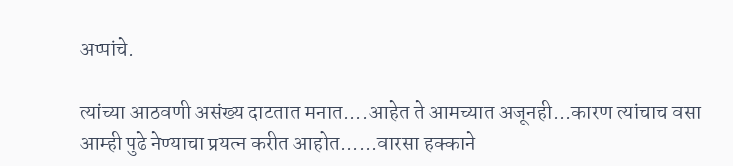अप्पांचे.

त्यांच्या आठवणी असंख्य दाटतात मनात....आहेत ते आमच्यात अजूनही...कारण त्यांचाच वसा आम्ही पुढे नेण्याचा प्रयत्न करीत आहोत......वारसा हक्काने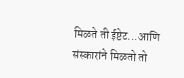मिळते ती ईष्टेट...आणि संस्कारांने मिळतो तो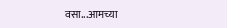वसा...आमच्या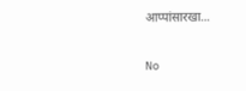आप्पांसारखा...

No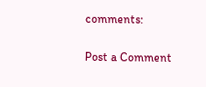comments:

Post a Comment